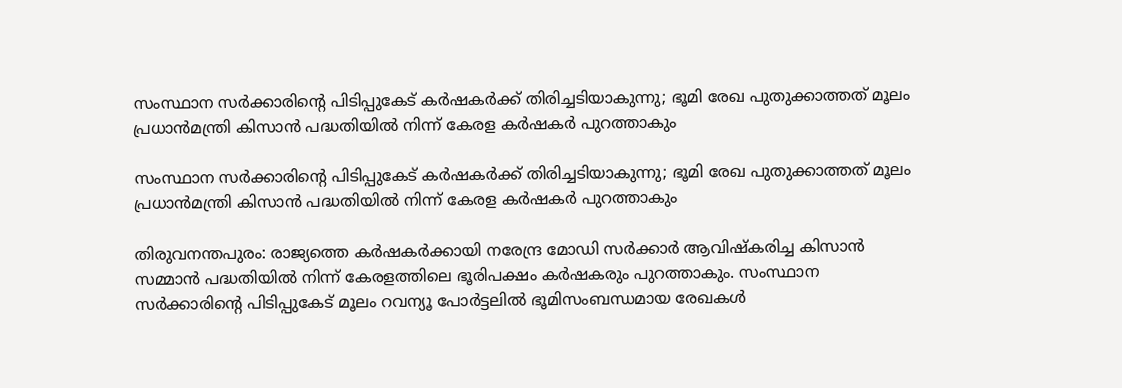സംസ്ഥാന സര്‍ക്കാരിന്റെ പിടിപ്പുകേട് കര്‍ഷകര്‍ക്ക് തിരിച്ചടിയാകുന്നു; ഭൂമി രേഖ പുതുക്കാത്തത് മൂലം പ്രധാന്‍മന്ത്രി കിസാന്‍ പദ്ധതിയില്‍ നിന്ന് കേരള കര്‍ഷകര്‍ പുറത്താകും

സംസ്ഥാന സര്‍ക്കാരിന്റെ പിടിപ്പുകേട് കര്‍ഷകര്‍ക്ക് തിരിച്ചടിയാകുന്നു; ഭൂമി രേഖ പുതുക്കാത്തത് മൂലം പ്രധാന്‍മന്ത്രി കിസാന്‍ പദ്ധതിയില്‍ നിന്ന് കേരള കര്‍ഷകര്‍ പുറത്താകും

തിരുവനന്തപുരം: രാജ്യത്തെ കര്‍ഷകര്‍ക്കായി നരേന്ദ്ര മോഡി സര്‍ക്കാര്‍ ആവിഷ്‌കരിച്ച കിസാന്‍ സമ്മാന്‍ പദ്ധതിയില്‍ നിന്ന് കേരളത്തിലെ ഭൂരിപക്ഷം കര്‍ഷകരും പുറത്താകും. സംസ്ഥാന സര്‍ക്കാരിന്റെ പിടിപ്പുകേട് മൂലം റവന്യൂ പോര്‍ട്ടലില്‍ ഭൂമിസംബന്ധമായ രേഖകള്‍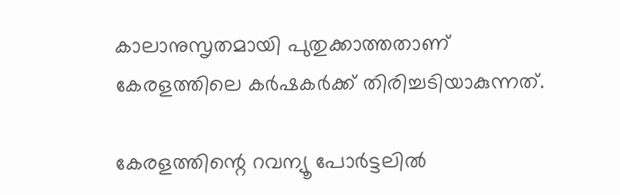കാലാനുസൃതമായി പുതുക്കാത്തതാണ് കേരളത്തിലെ കര്‍ഷകര്‍ക്ക് തിരിച്ചടിയാകുന്നത്.

കേരളത്തിന്റെ റവന്യൂ പോര്‍ട്ടലില്‍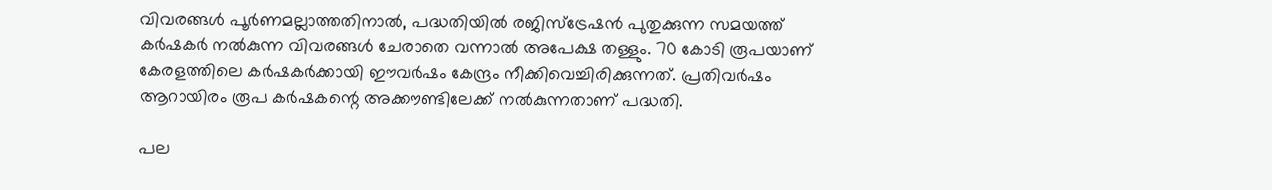വിവരങ്ങള്‍ പൂര്‍ണമല്ലാത്തതിനാല്‍, പദ്ധതിയില്‍ രജിസ്ട്രേഷന്‍ പുതുക്കുന്ന സമയത്ത് കര്‍ഷകര്‍ നല്‍കുന്ന വിവരങ്ങള്‍ ചേരാതെ വന്നാല്‍ അപേക്ഷ തള്ളും. 70 കോടി രൂപയാണ് കേരളത്തിലെ കര്‍ഷകര്‍ക്കായി ഈവര്‍ഷം കേന്ദ്രം നീക്കിവെച്ചിരിക്കുന്നത്. പ്രതിവര്‍ഷം ആറായിരം രൂപ കര്‍ഷകന്റെ അക്കൗണ്ടിലേക്ക് നല്‍കുന്നതാണ് പദ്ധതി.

പല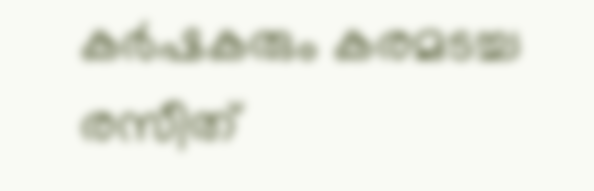കര്‍ഷകരും കരമടച്ച രസീത്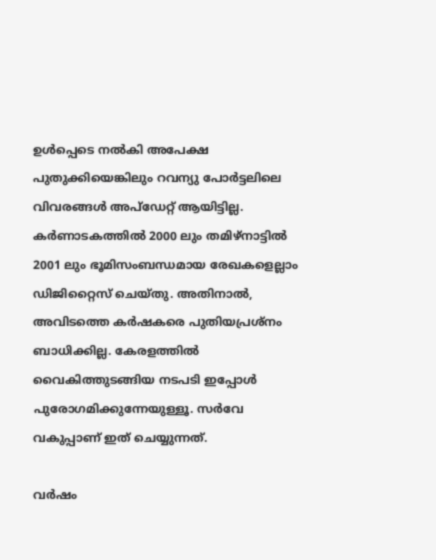ഉള്‍പ്പെടെ നല്‍കി അപേക്ഷ പുതുക്കിയെങ്കിലും റവന്യു പോര്‍ട്ടലിലെ വിവരങ്ങള്‍ അപ്‌ഡേറ്റ് ആയിട്ടില്ല. കര്‍ണാടകത്തില്‍ 2000 ലും തമിഴ്നാട്ടില്‍ 2001 ലും ഭൂമിസംബന്ധമായ രേഖകളെല്ലാം ഡിജിറ്റൈസ് ചെയ്തു. അതിനാല്‍, അവിടത്തെ കര്‍ഷകരെ പുതിയപ്രശ്നം ബാധിക്കില്ല. കേരളത്തില്‍ വൈകിത്തുടങ്ങിയ നടപടി ഇപ്പോള്‍ പുരോഗമിക്കുന്നേയുള്ളൂ. സര്‍വേ വകുപ്പാണ് ഇത് ചെയ്യുന്നത്.

വര്‍ഷം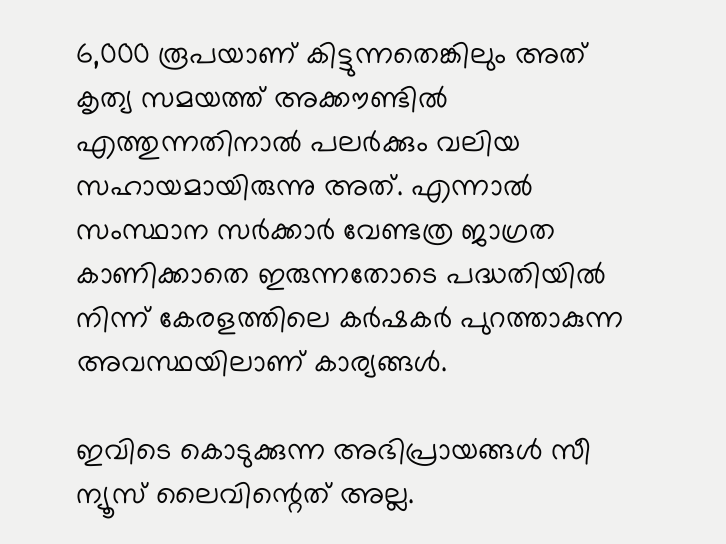6,000 രൂപയാണ് കിട്ടുന്നതെങ്കിലും അത് കൃത്യ സമയത്ത് അക്കൗണ്ടില്‍ എത്തുന്നതിനാല്‍ പലര്‍ക്കും വലിയ സഹായമായിരുന്നു അത്. എന്നാല്‍ സംസ്ഥാന സര്‍ക്കാര്‍ വേണ്ടത്ര ജാഗ്രത കാണിക്കാതെ ഇരുന്നതോടെ പദ്ധതിയില്‍ നിന്ന് കേരളത്തിലെ കര്‍ഷകര്‍ പുറത്താകുന്ന അവസ്ഥയിലാണ് കാര്യങ്ങള്‍.

ഇവിടെ കൊടുക്കുന്ന അഭിപ്രായങ്ങള്‍ സീ ന്യൂസ് ലൈവിന്റെത് അല്ല.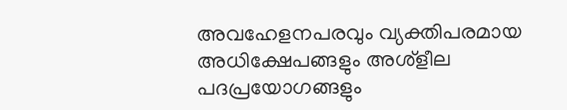അവഹേളനപരവും വ്യക്തിപരമായ അധിക്ഷേപങ്ങളും അശ്‌ളീല പദപ്രയോഗങ്ങളും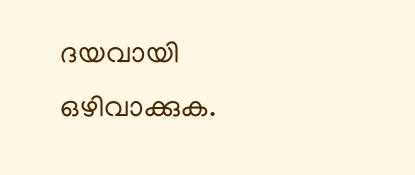ദയവായി ഒഴിവാക്കുക.